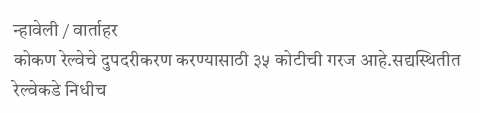न्हावेली / वार्ताहर
कोकण रेल्वेचे दुपदरीकरण करण्यासाठी ३५ कोटीची गरज आहे.सद्यस्थितीत रेल्वेकडे निधीच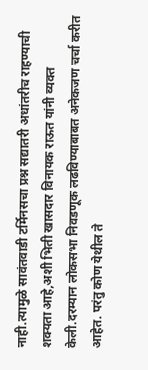नाही.त्यामुळे सावंतवाडी टर्मिनसचा प्रश्न सद्यातरी अधांतरीच राहण्याची शक्यता आहे,अशी भिती खासदार विनायक राऊत यांनी व्यक्त केली.दरम्यान लोकसभा निवडणूक लढविण्याबाबत अनेकजण चर्चा करीत आहेत. परंतु कोण येथील ते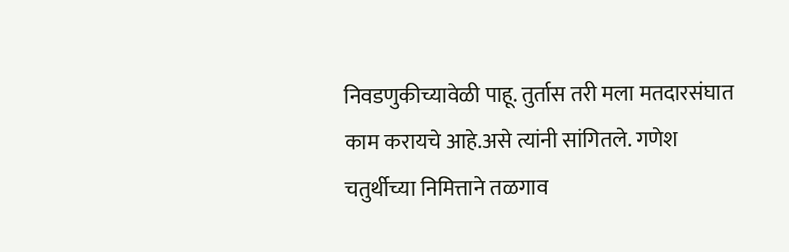निवडणुकीच्यावेळी पाहू. तुर्तास तरी मला मतदारसंघात काम करायचे आहे.असे त्यांनी सांगितले. गणेश चतुर्थीच्या निमित्ताने तळगाव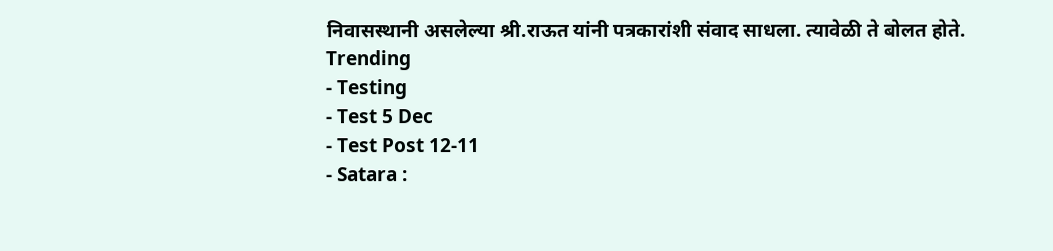निवासस्थानी असलेल्या श्री.राऊत यांनी पत्रकारांशी संवाद साधला. त्यावेळी ते बोलत होते.
Trending
- Testing
- Test 5 Dec
- Test Post 12-11
- Satara :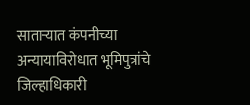साताऱ्यात कंपनीच्या अन्यायाविरोधात भूमिपुत्रांचे जिल्हाधिकारी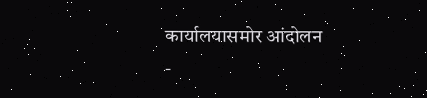कार्यालयासमोर आंदोलन
-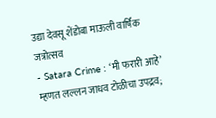उद्या देवसू शेंडोबा माऊली वार्षिक जत्रोत्सव
- Satara Crime : ‘मी फरारी आहे’ म्हणत लल्लन जाधव टोळीचा उपद्रव;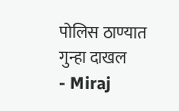पोलिस ठाण्यात गुन्हा दाखल
- Miraj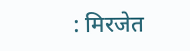: मिरजेत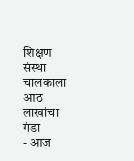शिक्षण संस्था चालकाला आठ लाखांचा गंडा
- आज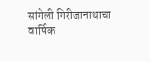सांगेली गिरीजानाथाचा वार्षिक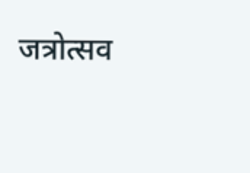जत्रोत्सव